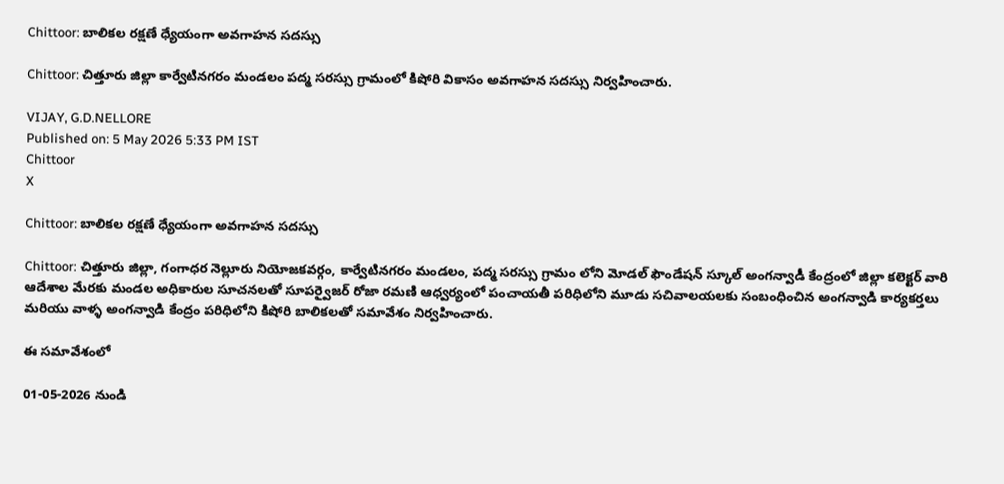Chittoor: బాలికల రక్షణే ధ్యేయంగా అవగాహన సదస్సు

Chittoor: చిత్తూరు జిల్లా కార్వేటినగరం మండలం పద్మ సరస్సు గ్రామంలో కిషోరి వికాసం అవగాహన సదస్సు నిర్వహించారు.

VIJAY, G.D.NELLORE
Published on: 5 May 2026 5:33 PM IST
Chittoor
X

Chittoor: బాలికల రక్షణే ధ్యేయంగా అవగాహన సదస్సు

Chittoor: చిత్తూరు జిల్లా, గంగాధర నెల్లూరు నియోజకవర్గం, కార్వేటినగరం మండలం, పద్మ సరస్సు గ్రామం లోని మోడల్ ఫౌండేషన్ స్కూల్ అంగన్వాడీ కేంద్రంలో జిల్లా కలెక్టర్ వారి ఆదేశాల మేరకు మండల అధికారుల సూచనలతో సూపర్వైజర్ రోజా రమణి ఆధ్వర్యంలో పంచాయతీ పరిధిలోని మూడు సచివాలయలకు సంబంధించిన అంగన్వాడి కార్యకర్తలు మరియు వాళ్ళ అంగన్వాడి కేంద్రం పరిధిలోని కిషోరి బాలికలతో సమావేశం నిర్వహించారు.

ఈ సమావేశంలో

01-05-2026 నుండి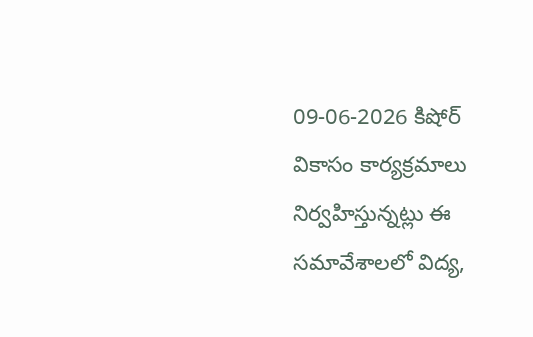09-06-2026 కిషోర్ వికాసం కార్యక్రమాలు నిర్వహిస్తున్నట్లు ఈ సమావేశాలలో విద్య,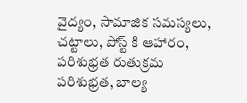వైద్యం, సామాజిక సమస్యలు, చట్టాలు, పోస్ట్ కి ఆహారం, పరిశుభ్రత రుతుక్రమ పరిశుభ్రత, బాల్య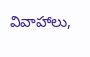వివాహాలు,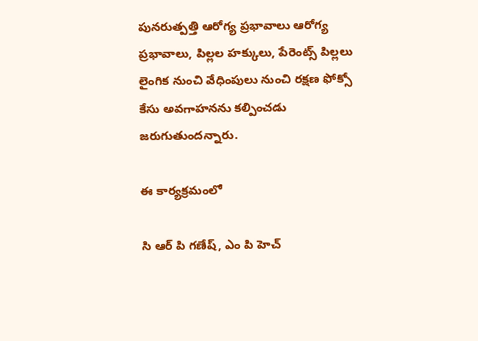పునరుత్పత్తి ఆరోగ్య ప్రభావాలు ఆరోగ్య ప్రభావాలు, పిల్లల హక్కులు, పేరెంట్స్ పిల్లలు లైంగిక నుంచి వేధింపులు నుంచి రక్షణ ఫోక్సో కేసు అవగాహనను కల్పించడు జరుగుతుందన్నారు.

ఈ కార్యక్రమంలో

సి ఆర్ పి గణేష్, ఎం పి హెచ్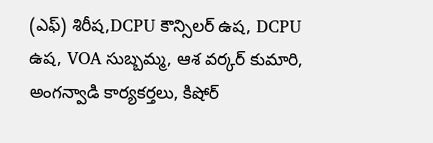(ఎఫ్) శిరీష,DCPU కౌన్సిలర్ ఉష, DCPU ఉష, VOA సుబ్బమ్మ, ఆశ వర్కర్ కుమారి, అంగన్వాడి కార్యకర్తలు, కిషోర్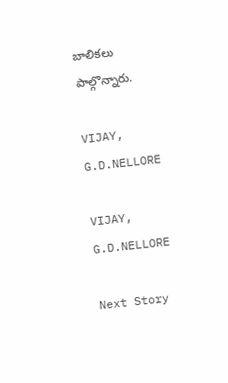బాలికలు పాల్గొన్నారు.

VIJAY, G.D.NELLORE

VIJAY, G.D.NELLORE

Next Story